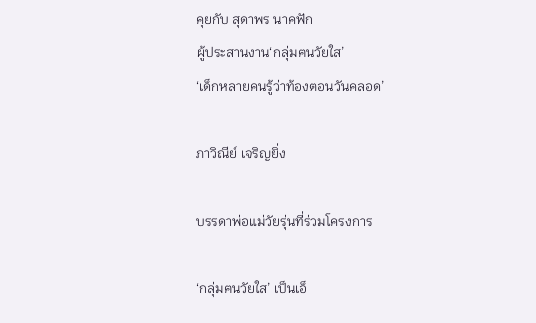คุยกับ สุดาพร นาคฟัก
ผู้ประสานงาน‘กลุ่มฅนวัยใส’
‘เด็กหลายคนรู้ว่าท้องตอนวันคลอด’

ภาวิณีย์ เจริญยิ่ง

บรรดาพ่อแม่วัยรุ่นที่ร่วมโครงการ

‘กลุ่มฅนวัยใส’ เป็นเอ็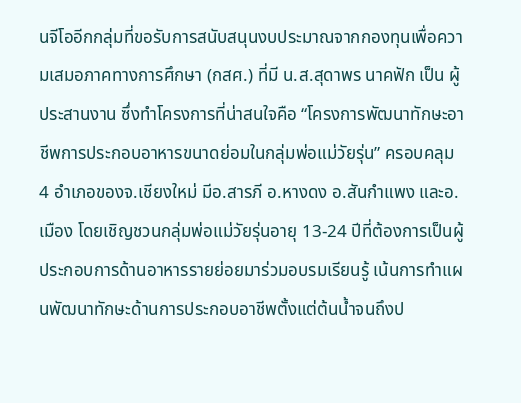นจีโออีกกลุ่มที่ขอรับการสนับสนุนงบประมาณจากกองทุนเพื่อความเสมอภาคทางการศึกษา (กสศ.) ที่มี น.ส.สุดาพร นาคฟัก เป็น ผู้ประสานงาน ซึ่งทำโครงการที่น่าสนใจคือ “โครงการพัฒนาทักษะอาชีพการประกอบอาหารขนาดย่อมในกลุ่มพ่อแม่วัยรุ่น” ครอบคลุม 4 อำเภอของจ.เชียงใหม่ มีอ.สารภี อ.หางดง อ.สันกำแพง และอ.เมือง โดยเชิญชวนกลุ่มพ่อแม่วัยรุ่นอายุ 13-24 ปีที่ต้องการเป็นผู้ประกอบการด้านอาหารรายย่อยมาร่วมอบรมเรียนรู้ เน้นการทำแผนพัฒนาทักษะด้านการประกอบอาชีพตั้งแต่ต้นน้ำจนถึงป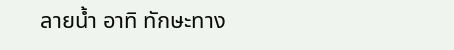ลายน้ำ อาทิ ทักษะทาง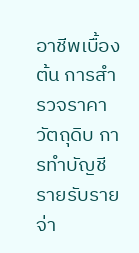อาชีพเบื้องต้น การสำรวจราคาวัตถุดิบ การทำบัญชีรายรับรายจ่า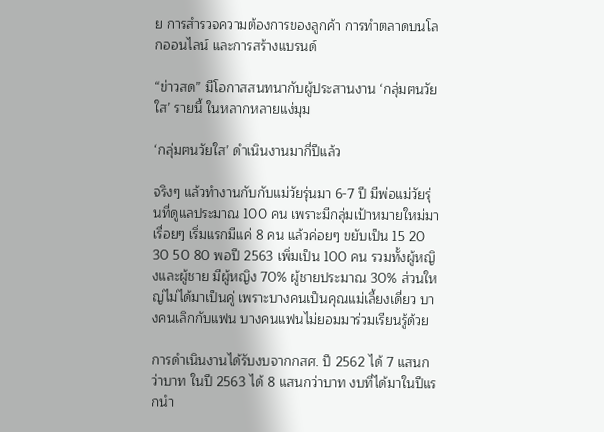ย การสำรวจความต้องการของลูกค้า การทำตลาดบนโลกออนไลน์ และการสร้างแบรนด์

“ข่าวสด” มีโอกาสสนทนากับผู้ประสานงาน ‘กลุ่มฅนวัยใส’ รายนี้ ในหลากหลายแง่มุม

‘กลุ่มฅนวัยใส’ ดำเนินงานมากี่ปีแล้ว

จริงๆ แล้วทำงานกับกับแม่วัยรุ่นมา 6-7 ปี มีพ่อแม่วัยรุ่นที่ดูแลประมาณ 100 คน เพราะมีกลุ่มเป้าหมายใหม่มาเรื่อยๆ เริ่มแรกมีแค่ 8 คน แล้วค่อยๆ ขยับเป็น 15 20 30 50 80 พอปี 2563 เพิ่มเป็น 100 คน รวมทั้งผู้หญิงและผู้ชาย มีผู้หญิง 70% ผู้ชายประมาณ 30% ส่วนใหญ่ไม่ได้มาเป็นคู่ เพราะบางคนเป็นคุณแม่เลี้ยงเดี่ยว บางคนเลิกกับแฟน บางคนแฟนไม่ยอมมาร่วมเรียนรู้ด้วย

การดำเนินงานได้รับงบจากกสศ. ปี 2562 ได้ 7 แสนกว่าบาท ในปี 2563 ได้ 8 แสนกว่าบาท งบที่ได้มาในปีแรกนำ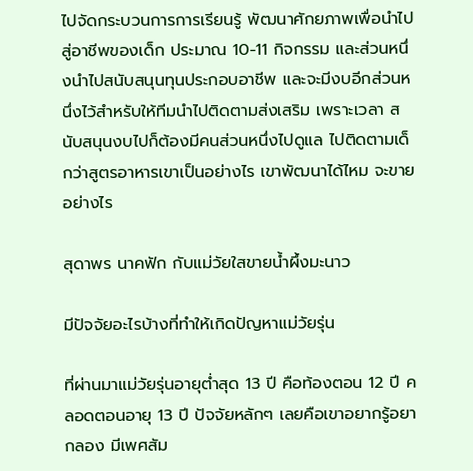ไปจัดกระบวนการการเรียนรู้ พัฒนาศักยภาพเพื่อนำไปสู่อาชีพของเด็ก ประมาณ 10-11 กิจกรรม และส่วนหนึ่งนำไปสนับสนุนทุนประกอบอาชีพ และจะมีงบอีกส่วนหนึ่งไว้สำหรับให้ทีมนำไปติดตามส่งเสริม เพราะเวลา สนับสนุนงบไปก็ต้องมีคนส่วนหนึ่งไปดูแล ไปติดตามเด็กว่าสูตรอาหารเขาเป็นอย่างไร เขาพัฒนาได้ไหม จะขายอย่างไร

สุดาพร นาคฟัก กับแม่วัยใสขายน้ำผึ้งมะนาว

มีปัจจัยอะไรบ้างที่ทำให้เกิดปัญหาแม่วัยรุ่น

ที่ผ่านมาแม่วัยรุ่นอายุต่ำสุด 13 ปี คือท้องตอน 12 ปี คลอดตอนอายุ 13 ปี ปัจจัยหลักๆ เลยคือเขาอยากรู้อยากลอง มีเพศสัม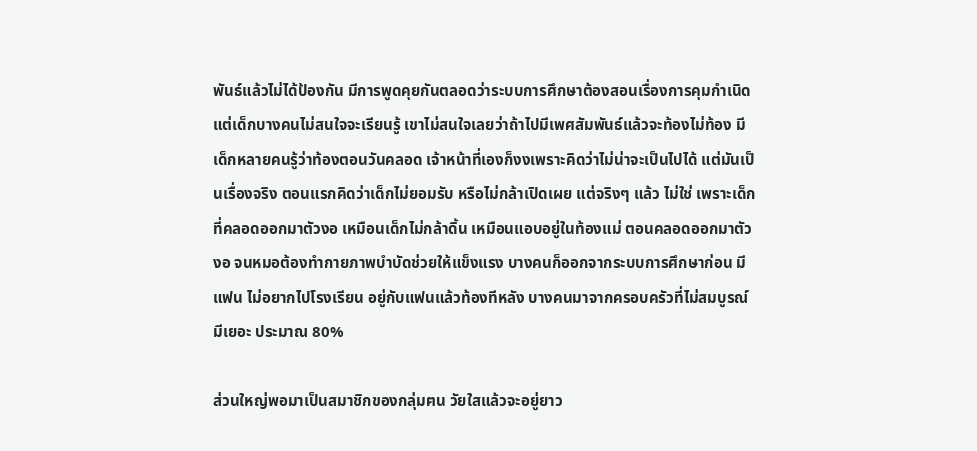พันธ์แล้วไม่ได้ป้องกัน มีการพูดคุยกันตลอดว่าระบบการศึกษาต้องสอนเรื่องการคุมกำเนิด แต่เด็กบางคนไม่สนใจจะเรียนรู้ เขาไม่สนใจเลยว่าถ้าไปมีเพศสัมพันธ์แล้วจะท้องไม่ท้อง มีเด็กหลายคนรู้ว่าท้องตอนวันคลอด เจ้าหน้าที่เองก็งงเพราะคิดว่าไม่น่าจะเป็นไปได้ แต่มันเป็นเรื่องจริง ตอนแรกคิดว่าเด็กไม่ยอมรับ หรือไม่กล้าเปิดเผย แต่จริงๆ แล้ว ไม่ใช่ เพราะเด็กที่คลอดออกมาตัวงอ เหมือนเด็กไม่กล้าดิ้น เหมือนแอบอยู่ในท้องแม่ ตอนคลอดออกมาตัวงอ จนหมอต้องทำกายภาพบำบัดช่วยให้แข็งแรง บางคนก็ออกจากระบบการศึกษาก่อน มีแฟน ไม่อยากไปโรงเรียน อยู่กับแฟนแล้วท้องทีหลัง บางคนมาจากครอบครัวที่ไม่สมบูรณ์ มีเยอะ ประมาณ 80%

ส่วนใหญ่พอมาเป็นสมาชิกของกลุ่มฅน วัยใสแล้วจะอยู่ยาว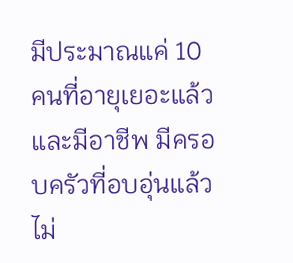มีประมาณแค่ 10 คนที่อายุเยอะแล้ว และมีอาชีพ มีครอบครัวที่อบอุ่นแล้ว ไม่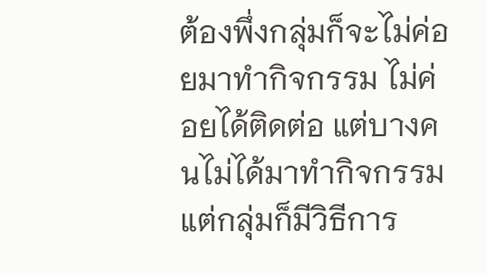ต้องพึ่งกลุ่มก็จะไม่ค่อยมาทำกิจกรรม ไม่ค่อยได้ติดต่อ แต่บางคนไม่ได้มาทำกิจกรรม แต่กลุ่มก็มีวิธีการ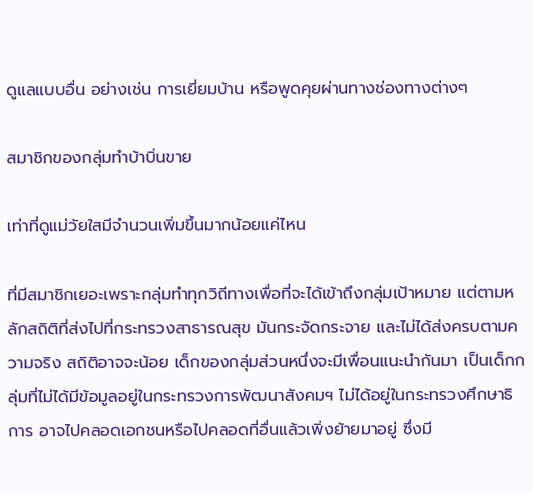ดูแลแบบอื่น อย่างเช่น การเยี่ยมบ้าน หรือพูดคุยผ่านทางช่องทางต่างๆ

สมาชิกของกลุ่มทำบ้าบิ่นขาย

เท่าที่ดูแม่วัยใสมีจำนวนเพิ่มขึ้นมากน้อยแค่ไหน

ที่มีสมาชิกเยอะเพราะกลุ่มทำทุกวิถีทางเพื่อที่จะได้เข้าถึงกลุ่มเป้าหมาย แต่ตามหลักสถิติที่ส่งไปที่กระทรวงสาธารณสุข มันกระจัดกระจาย และไม่ได้ส่งครบตามความจริง สถิติอาจจะน้อย เด็กของกลุ่มส่วนหนึ่งจะมีเพื่อนแนะนำกันมา เป็นเด็กกลุ่มที่ไม่ได้มีข้อมูลอยู่ในกระทรวงการพัฒนาสังคมฯ ไม่ได้อยู่ในกระทรวงศึกษาธิการ อาจไปคลอดเอกชนหรือไปคลอดที่อื่นแล้วเพิ่งย้ายมาอยู่ ซึ่งมี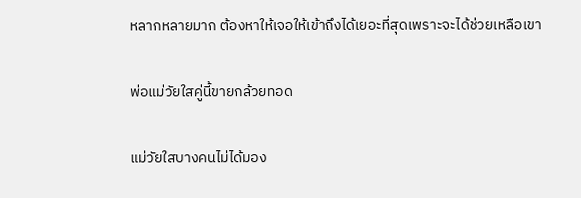หลากหลายมาก ต้องหาให้เจอให้เข้าถึงได้เยอะที่สุดเพราะจะได้ช่วยเหลือเขา

พ่อแม่วัยใสคู่นี้ขายกล้วยทอด

แม่วัยใสบางคนไม่ได้มอง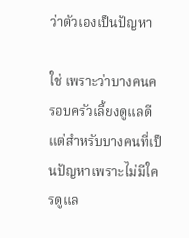ว่าตัวเองเป็นปัญหา

ใช่ เพราะว่าบางคนครอบครัวเลี้ยงดูแลดี แต่สำหรับบางคนที่เป็นปัญหาเพราะไม่มีใครดูแล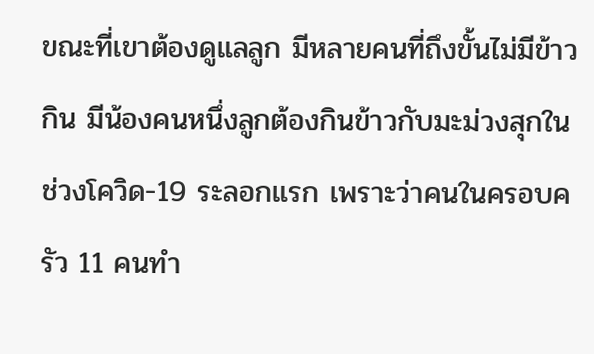ขณะที่เขาต้องดูแลลูก มีหลายคนที่ถึงขั้นไม่มีข้าวกิน มีน้องคนหนึ่งลูกต้องกินข้าวกับมะม่วงสุกในช่วงโควิด-19 ระลอกแรก เพราะว่าคนในครอบครัว 11 คนทำ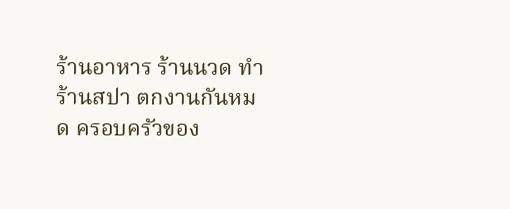ร้านอาหาร ร้านนวด ทำร้านสปา ตกงานกันหมด ครอบครัวของ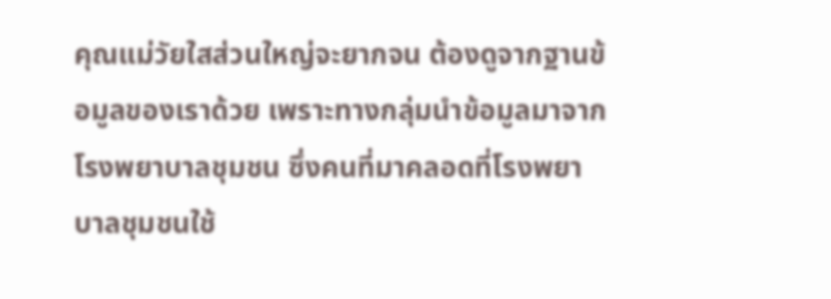คุณแม่วัยใสส่วนใหญ่จะยากจน ต้องดูจากฐานข้อมูลของเราด้วย เพราะทางกลุ่มนำข้อมูลมาจากโรงพยาบาลชุมชน ซึ่งคนที่มาคลอดที่โรงพยาบาลชุมชนใช้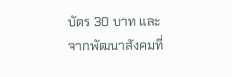บัตร 30 บาท และจากพัฒนาสังคมที่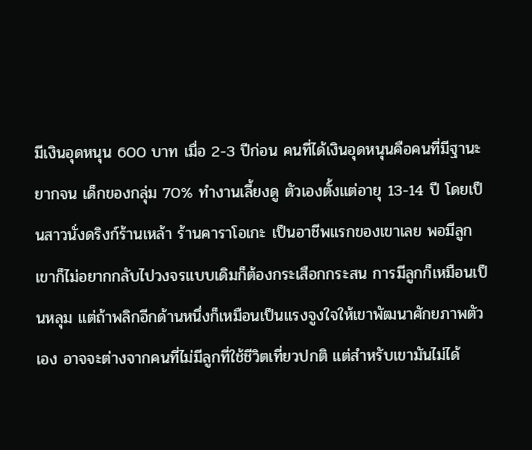มีเงินอุดหนุน 600 บาท เมื่อ 2-3 ปีก่อน คนที่ได้เงินอุดหนุนคือคนที่มีฐานะยากจน เด็กของกลุ่ม 70% ทำงานเลี้ยงดู ตัวเองตั้งแต่อายุ 13-14 ปี โดยเป็นสาวนั่งดริงก์ร้านเหล้า ร้านคาราโอเกะ เป็นอาชีพแรกของเขาเลย พอมีลูกเขาก็ไม่อยากกลับไปวงจรแบบเดิมก็ต้องกระเสือกกระสน การมีลูกก็เหมือนเป็นหลุม แต่ถ้าพลิกอีกด้านหนึ่งก็เหมือนเป็นแรงจูงใจให้เขาพัฒนาศักยภาพตัวเอง อาจจะต่างจากคนที่ไม่มีลูกที่ใช้ชีวิตเที่ยวปกติ แต่สำหรับเขามันไม่ได้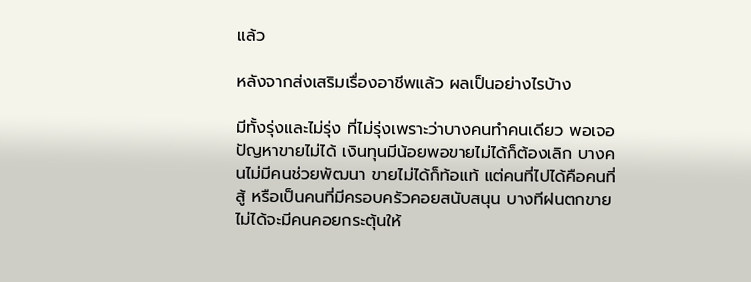แล้ว

หลังจากส่งเสริมเรื่องอาชีพแล้ว ผลเป็นอย่างไรบ้าง

มีทั้งรุ่งและไม่รุ่ง ที่ไม่รุ่งเพราะว่าบางคนทำคนเดียว พอเจอปัญหาขายไม่ได้ เงินทุนมีน้อยพอขายไม่ได้ก็ต้องเลิก บางคนไม่มีคนช่วยพัฒนา ขายไม่ได้ก็ท้อแท้ แต่คนที่ไปได้คือคนที่สู้ หรือเป็นคนที่มีครอบครัวคอยสนับสนุน บางทีฝนตกขายไม่ได้จะมีคนคอยกระตุ้นให้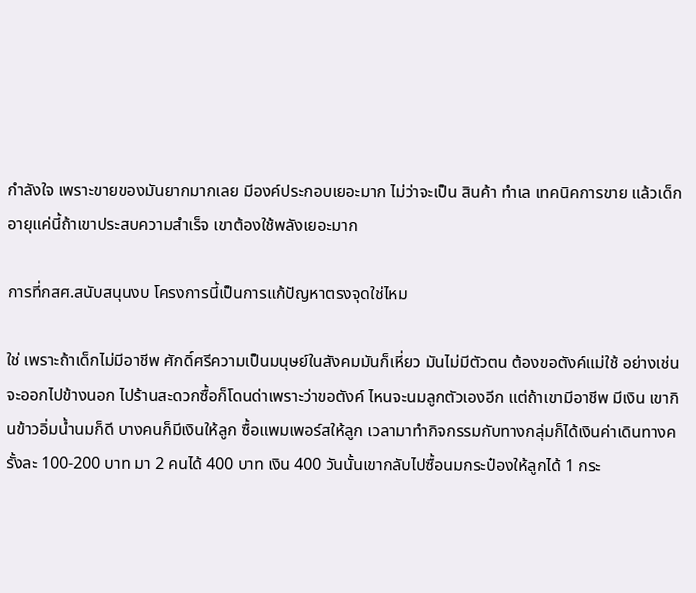กำลังใจ เพราะขายของมันยากมากเลย มีองค์ประกอบเยอะมาก ไม่ว่าจะเป็น สินค้า ทำเล เทคนิคการขาย แล้วเด็กอายุแค่นี้ถ้าเขาประสบความสำเร็จ เขาต้องใช้พลังเยอะมาก

การที่กสศ.สนับสนุนงบ โครงการนี้เป็นการแก้ปัญหาตรงจุดใช่ไหม

ใช่ เพราะถ้าเด็กไม่มีอาชีพ ศักดิ์ศรีความเป็นมนุษย์ในสังคมมันก็เหี่ยว มันไม่มีตัวตน ต้องขอตังค์แม่ใช้ อย่างเช่นจะออกไปข้างนอก ไปร้านสะดวกซื้อก็โดนด่าเพราะว่าขอตังค์ ไหนจะนมลูกตัวเองอีก แต่ถ้าเขามีอาชีพ มีเงิน เขากินข้าวอิ่มน้ำนมก็ดี บางคนก็มีเงินให้ลูก ซื้อแพมเพอร์สให้ลูก เวลามาทำกิจกรรมกับทางกลุ่มก็ได้เงินค่าเดินทางครั้งละ 100-200 บาท มา 2 คนได้ 400 บาท เงิน 400 วันนั้นเขากลับไปซื้อนมกระป๋องให้ลูกได้ 1 กระ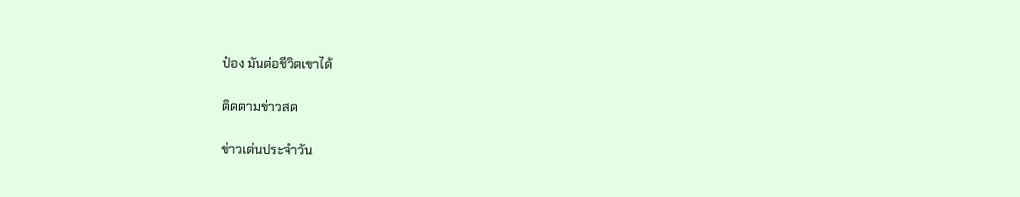ป๋อง มันต่อชีวิตเขาได้

ติดตามข่าวสด

ข่าวเด่นประจำวัน